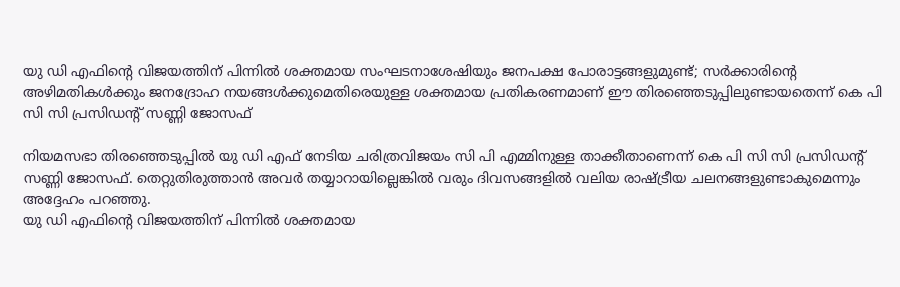യു ഡി എഫിന്റെ വിജയത്തിന് പിന്നിൽ ശക്തമായ സംഘടനാശേഷിയും ജനപക്ഷ പോരാട്ടങ്ങളുമുണ്ട്; സർക്കാരിന്റെ അഴിമതികൾക്കും ജനദ്രോഹ നയങ്ങൾക്കുമെതിരെയുള്ള ശക്തമായ പ്രതികരണമാണ് ഈ തിരഞ്ഞെടുപ്പിലുണ്ടായതെന്ന് കെ പി സി സി പ്രസിഡന്റ് സണ്ണി ജോസഫ്

നിയമസഭാ തിരഞ്ഞെടുപ്പിൽ യു ഡി എഫ് നേടിയ ചരിത്രവിജയം സി പി എമ്മിനുള്ള താക്കീതാണെന്ന് കെ പി സി സി പ്രസിഡന്റ് സണ്ണി ജോസഫ്. തെറ്റുതിരുത്താൻ അവർ തയ്യാറായില്ലെങ്കിൽ വരും ദിവസങ്ങളിൽ വലിയ രാഷ്ട്രീയ ചലനങ്ങളുണ്ടാകുമെന്നും അദ്ദേഹം പറഞ്ഞു.
യു ഡി എഫിന്റെ വിജയത്തിന് പിന്നിൽ ശക്തമായ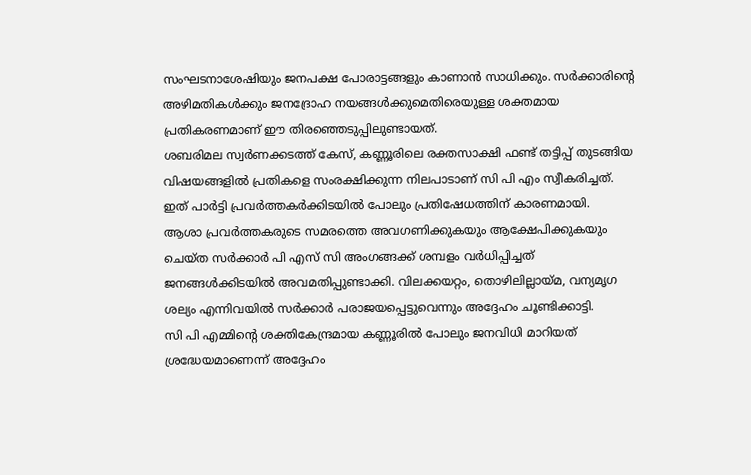സംഘടനാശേഷിയും ജനപക്ഷ പോരാട്ടങ്ങളും കാണാൻ സാധിക്കും. സർക്കാരിന്റെ അഴിമതികൾക്കും ജനദ്രോഹ നയങ്ങൾക്കുമെതിരെയുള്ള ശക്തമായ പ്രതികരണമാണ് ഈ തിരഞ്ഞെടുപ്പിലുണ്ടായത്.
ശബരിമല സ്വർണക്കടത്ത് കേസ്, കണ്ണൂരിലെ രക്തസാക്ഷി ഫണ്ട് തട്ടിപ്പ് തുടങ്ങിയ വിഷയങ്ങളിൽ പ്രതികളെ സംരക്ഷിക്കുന്ന നിലപാടാണ് സി പി എം സ്വീകരിച്ചത്. ഇത് പാർട്ടി പ്രവർത്തകർക്കിടയിൽ പോലും പ്രതിഷേധത്തിന് കാരണമായി.
ആശാ പ്രവർത്തകരുടെ സമരത്തെ അവഗണിക്കുകയും ആക്ഷേപിക്കുകയും ചെയ്ത സർക്കാർ പി എസ് സി അംഗങ്ങക്ക് ശമ്പളം വർധിപ്പിച്ചത് ജനങ്ങൾക്കിടയിൽ അവമതിപ്പുണ്ടാക്കി. വിലക്കയറ്റം, തൊഴിലില്ലായ്മ, വന്യമൃഗ ശല്യം എന്നിവയിൽ സർക്കാർ പരാജയപ്പെട്ടുവെന്നും അദ്ദേഹം ചൂണ്ടിക്കാട്ടി.
സി പി എമ്മിന്റെ ശക്തികേന്ദ്രമായ കണ്ണൂരിൽ പോലും ജനവിധി മാറിയത് ശ്രദ്ധേയമാണെന്ന് അദ്ദേഹം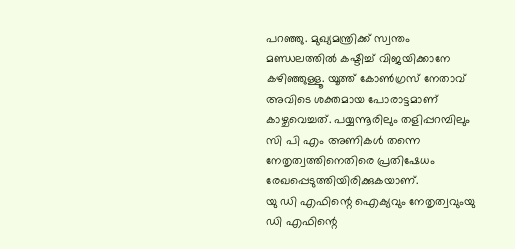പറഞ്ഞു. മുഖ്യമന്ത്രിക്ക് സ്വന്തം മണ്ഡലത്തിൽ കഷ്ടിച്ച് വിജയിക്കാനേ കഴിഞ്ഞുള്ളൂ. യൂത്ത് കോൺഗ്രസ് നേതാവ് അവിടെ ശക്തമായ പോരാട്ടമാണ് കാഴ്ചവെച്ചത്. പയ്യന്നൂരിലും തളിപ്പറമ്പിലും സി പി എം അണികൾ തന്നെ നേതൃത്വത്തിനെതിരെ പ്രതിഷേധം രേഖപ്പെടുത്തിയിരിക്കുകയാണ്.
യു ഡി എഫിന്റെ ഐക്യവും നേതൃത്വവുംയു ഡി എഫിന്റെ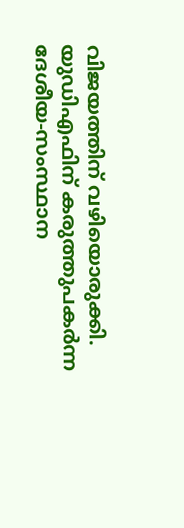വിജയത്തിന് വഴിയൊരുക്കി. യുഡിഎഫിന് കരുത്തുപകർന്ന ദേശീയ-സംസ്ഥാന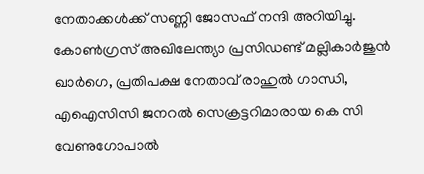നേതാക്കൾക്ക് സണ്ണി ജോസഫ് നന്ദി അറിയിച്ചു. കോൺഗ്രസ് അഖിലേന്ത്യാ പ്രസിഡണ്ട് മല്ലികാർജുൻ ഖാർഗെ, പ്രതിപക്ഷ നേതാവ് രാഹുൽ ഗാന്ധി, എഐസിസി ജനറൽ സെക്രട്ടറിമാരായ കെ സി വേണുഗോപാൽ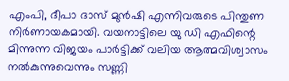എംപി, ദീപാ ദാസ് മുൻഷി എന്നിവരുടെ പിന്തുണ നിർണായകമായി. വയനാട്ടിലെ യു ഡി എഫിന്റെ മിന്നുന്ന വിജയം പാർട്ടിക്ക് വലിയ ആത്മവിശ്വാസം നൽകുന്നുവെന്നും സണ്ണി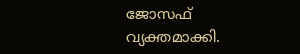ജോസഫ് വ്യക്തമാക്കി.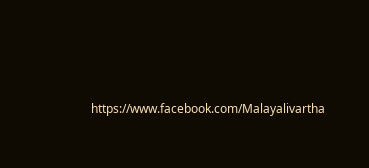https://www.facebook.com/Malayalivartha